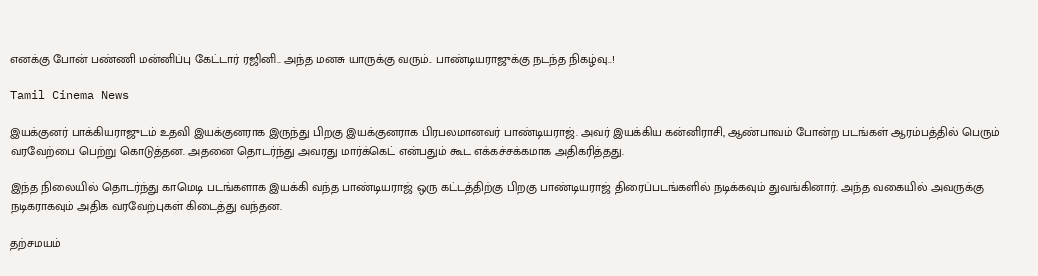எனக்கு போன் பண்ணி மன்னிப்பு கேட்டார் ரஜினி.. அந்த மனசு யாருக்கு வரும்.. பாண்டியராஜுக்கு நடந்த நிகழ்வு..!

Tamil Cinema News

இயக்குனர் பாக்கியராஜுடம் உதவி இயக்குனராக இருந்து பிறகு இயக்குனராக பிரபலமானவர் பாண்டியராஜ். அவர் இயக்கிய கன்னிராசி, ஆண்பாவம் போன்ற படங்கள் ஆரம்பத்தில் பெரும் வரவேற்பை பெற்று கொடுத்தன. அதனை தொடர்ந்து அவரது மார்க்கெட் என்பதும் கூட எக்கச்சக்கமாக அதிகரித்தது.

இந்த நிலையில் தொடர்ந்து காமெடி படங்களாக இயக்கி வந்த பாண்டியராஜ் ஒரு கட்டத்திற்கு பிறகு பாண்டியராஜ் திரைப்படங்களில் நடிக்கவும் துவங்கினார். அந்த வகையில் அவருக்கு நடிகராகவும் அதிக வரவேற்புகள் கிடைத்து வந்தன.

தற்சமயம்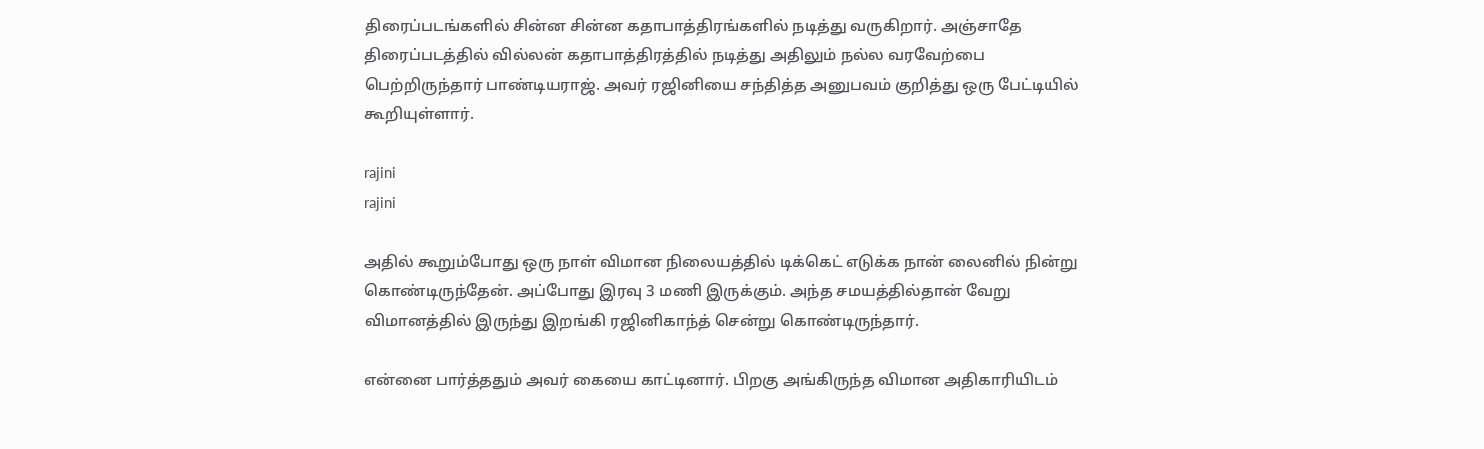திரைப்படங்களில் சின்ன சின்ன கதாபாத்திரங்களில் நடித்து வருகிறார். அஞ்சாதே திரைப்படத்தில் வில்லன் கதாபாத்திரத்தில் நடித்து அதிலும் நல்ல வரவேற்பை பெற்றிருந்தார் பாண்டியராஜ். அவர் ரஜினியை சந்தித்த அனுபவம் குறித்து ஒரு பேட்டியில் கூறியுள்ளார்.

rajini
rajini

அதில் கூறும்போது ஒரு நாள் விமான நிலையத்தில் டிக்கெட் எடுக்க நான் லைனில் நின்று கொண்டிருந்தேன். அப்போது இரவு 3 மணி இருக்கும். அந்த சமயத்தில்தான் வேறு விமானத்தில் இருந்து இறங்கி ரஜினிகாந்த் சென்று கொண்டிருந்தார்.

என்னை பார்த்ததும் அவர் கையை காட்டினார். பிறகு அங்கிருந்த விமான அதிகாரியிடம்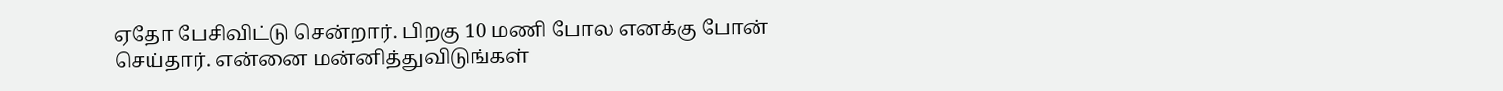ஏதோ பேசிவிட்டு சென்றார். பிறகு 10 மணி போல எனக்கு போன் செய்தார். என்னை மன்னித்துவிடுங்கள்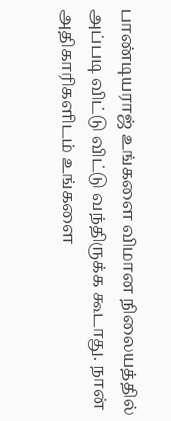பாண்டியராஜ் உங்களை விமான நிலையத்தில் அப்படி விட்டு விட்டு வந்திருக்க கூடாது. நான் அதிகாரிகளிடம் உங்களை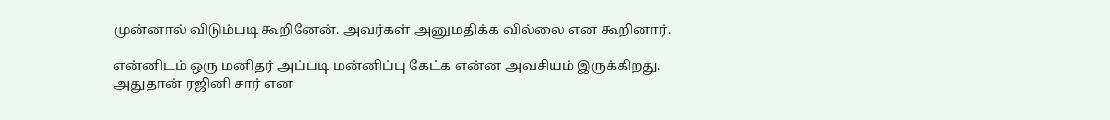முன்னால் விடும்படி கூறினேன். அவர்கள் அனுமதிக்க வில்லை என கூறினார்.

என்னிடம் ஒரு மனிதர் அப்படி மன்னிப்பு கேட்க என்ன அவசியம் இருக்கிறது. அதுதான் ரஜினி சார் என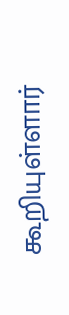கூறியுள்ளார்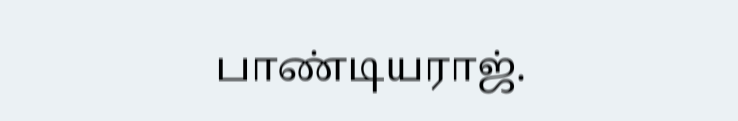பாண்டியராஜ்.